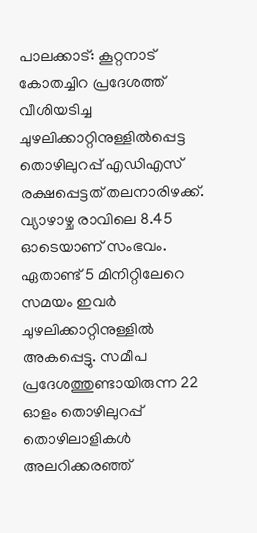പാലക്കാട്: കൂറ്റനാട് കോതച്ചിറ പ്രദേശത്ത് വീശിയടിച്ച ചുഴലിക്കാറ്റിനുള്ളിൽപ്പെട്ട തൊഴിലുറപ്പ് എഡിഎസ് രക്ഷപ്പെട്ടത് തലനാരിഴക്ക്. വ്യാഴാഴ്ച രാവിലെ 8.45 ഓടെയാണ് സംഭവം. ഏതാണ്ട് 5 മിനിറ്റിലേറെ സമയം ഇവർ ചുഴലിക്കാറ്റിനുള്ളിൽ അകപ്പെട്ടു. സമീപ പ്രദേശത്തുണ്ടായിരുന്ന 22 ഓളം തൊഴിലുറപ്പ് തൊഴിലാളികൾ അലറിക്കരഞ്ഞ്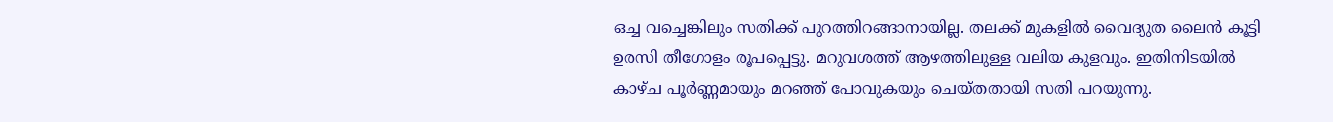ഒച്ച വച്ചെങ്കിലും സതിക്ക് പുറത്തിറങ്ങാനായില്ല. തലക്ക് മുകളിൽ വൈദ്യുത ലൈൻ കൂട്ടി ഉരസി തീഗോളം രൂപപ്പെട്ടു. മറുവശത്ത് ആഴത്തിലുള്ള വലിയ കുളവും. ഇതിനിടയിൽ കാഴ്ച പൂർണ്ണമായും മറഞ്ഞ് പോവുകയും ചെയ്തതായി സതി പറയുന്നു.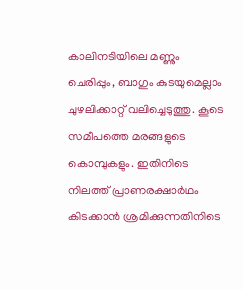കാലിനടിയിലെ മണ്ണും ചെരിപ്പും, ബാഗും കുടയുമെല്ലാം ചുഴലിക്കാറ്റ് വലിച്ചെടുത്തു. കൂടെ സമീപത്തെ മരങ്ങളുടെ കൊമ്പുകളും. ഇതിനിടെ നിലത്ത് പ്രാണരക്ഷാർഥം കിടക്കാൻ ശ്രമിക്കുന്നതിനിടെ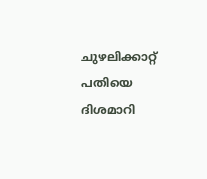ചുഴലിക്കാറ്റ് പതിയെ ദിശമാറി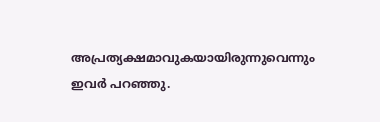അപ്രത്യക്ഷമാവുകയായിരുന്നുവെന്നും ഇവർ പറഞ്ഞു.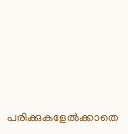പരിക്കുകളേൽക്കാതെ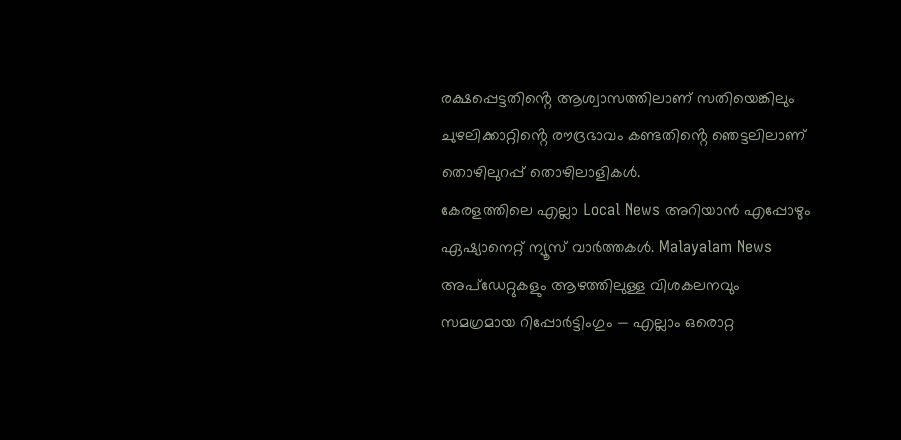രക്ഷപ്പെട്ടതിൻ്റെ ആശ്വാസത്തിലാണ് സതിയെങ്കിലും ചുഴലിക്കാറ്റിൻ്റെ രൗദ്രഭാവം കണ്ടതിൻ്റെ ഞെട്ടലിലാണ് തൊഴിലുറപ്പ് തൊഴിലാളികൾ.
കേരളത്തിലെ എല്ലാ Local News അറിയാൻ എപ്പോഴും ഏഷ്യാനെറ്റ് ന്യൂസ് വാർത്തകൾ. Malayalam News അപ്ഡേറ്റുകളും ആഴത്തിലുള്ള വിശകലനവും സമഗ്രമായ റിപ്പോർട്ടിംഗും — എല്ലാം ഒരൊറ്റ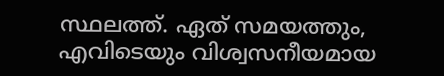സ്ഥലത്ത്. ഏത് സമയത്തും, എവിടെയും വിശ്വസനീയമായ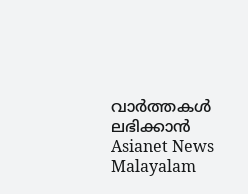വാർത്തകൾ ലഭിക്കാൻ Asianet News Malayalam